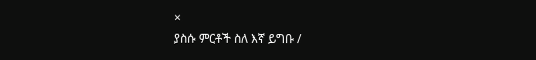×
ያስሱ ምርቶች ስለ እኛ ይግቡ /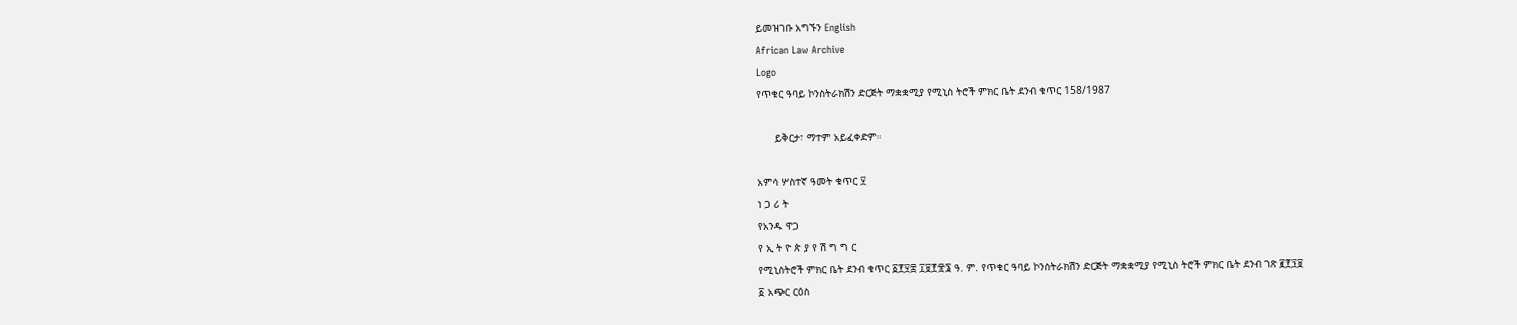ይመዝገቡ አግኙን English
African Law Archive
Logo
የጥቁር ዓባይ ኮንስትራክሽን ድርጅት ማቋቋሚያ የሚኒስ ትሮች ምክር ቤት ደንብ ቁጥር 158/1987

      ይቅርታ፣ ማተም አይፈቀድም።

አምሳ ሦስተኛ ዓመት ቁጥር ፶
ነ ጋ ሪ ት
የአንዱ ዋጋ
የ ኢ ት ዮ ጵ ያ የ ሽ ግ ግ ር
የሚኒስትሮች ምክር ቤት ደንብ ቁጥር ፩፻፶፰ ፲፱፻፹፮ ዓ. ም. የጥቁር ዓባይ ኮንስትራክሽን ድርጅት ማቋቋሚያ የሚኒስ ትሮች ምክር ቤት ደንብ ገጽ ፪፻፺፱
፩ አጭር ርዕስ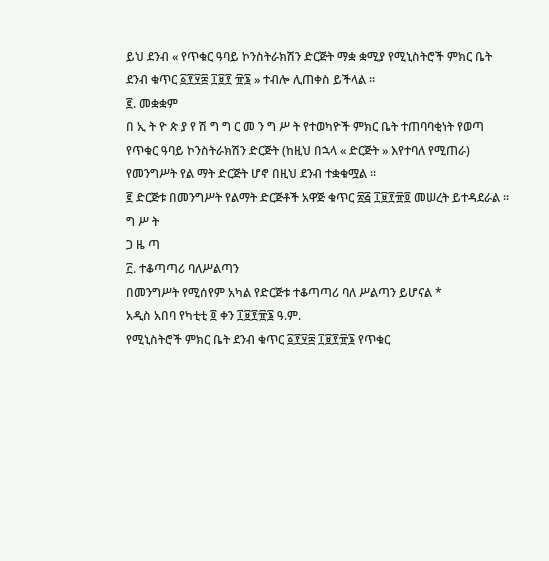ይህ ደንብ « የጥቁር ዓባይ ኮንስትራክሽን ድርጅት ማቋ ቋሚያ የሚኒስትሮች ምክር ቤት ደንብ ቁጥር ፩፻፶፰ ፲፱፻ ፹፮ » ተብሎ ሊጠቀስ ይችላል ።
፪. መቋቋም
በ ኢ ት ዮ ጵ ያ የ ሽ ግ ግ ር መ ን ግ ሥ ት የተወካዮች ምክር ቤት ተጠባባቂነት የወጣ
የጥቁር ዓባይ ኮንስትራክሽን ድርጅት (ከዚህ በኋላ « ድርጅት » እየተባለ የሚጠራ) የመንግሥት የል ማት ድርጅት ሆኖ በዚህ ደንብ ተቋቁሟል ።
፪ ድርጅቱ በመንግሥት የልማት ድርጅቶች አዋጅ ቁጥር ፳፭ ፲፱፻፹፬ መሠረት ይተዳደራል ።
ግ ሥ ት
ጋ ዜ ጣ
፫. ተቆጣጣሪ ባለሥልጣን
በመንግሥት የሚሰየም አካል የድርጅቱ ተቆጣጣሪ ባለ ሥልጣን ይሆናል *
አዲስ አበባ የካቲቲ ፬ ቀን ፲፱፻፹፮ ዓ.ም.
የሚኒስትሮች ምክር ቤት ደንብ ቁጥር ፩፻፶፰ ፲፱፻፹፮ የጥቁር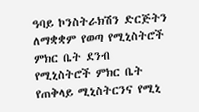ዓባይ ኮንስትራክሽን ድርጅትን ለማቋቋም የወጣ የሚኒስትሮች ምክር ቤት ደንብ
የሚኒስትሮች ምክር ቤት የጠቅላይ ሚኒስትርንና የሚኒ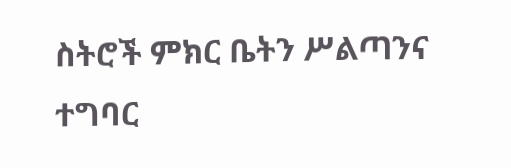ስትሮች ምክር ቤትን ሥልጣንና ተግባር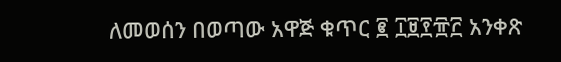ለመወሰን በወጣው አዋጅ ቁጥር ፪ ፲፱፻፹፫ አንቀጽ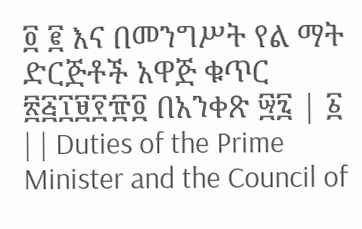፬ ፪ እና በመንግሥት የል ማት ድርጅቶች አዋጅ ቁጥር ፳፭፲፱፻፹፬ በአንቀጽ ፵፯ | ፩ | | Duties of the Prime Minister and the Council of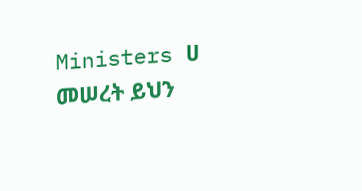Ministers ሀ መሠረት ይህን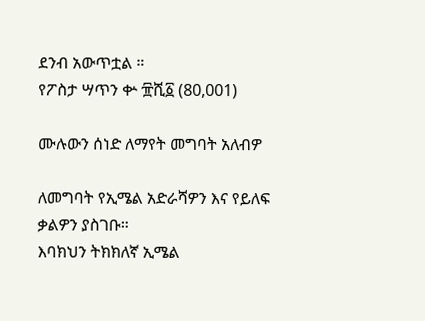ደንብ አውጥቷል ።
የፖስታ ሣጥን ቍ ፹ሺ፩ (80,001)

ሙሉውን ሰነድ ለማየት መግባት አለብዎ

ለመግባት የኢሜል አድራሻዎን እና የይለፍ ቃልዎን ያስገቡ።
እባክህን ትክክለኛ ኢሜል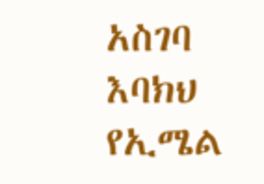አስገባ
እባክህ የኢሜል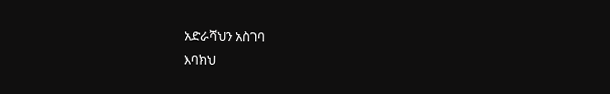አድራሻህን አስገባ
እባክህ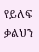የይለፍ ቃልህን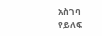አስገባ
የይለፍ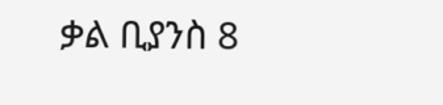ቃል ቢያንስ 8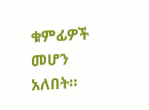ቁምፊዎች መሆን አለበት።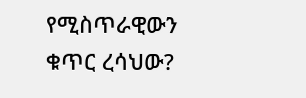የሚስጥራዊውን ቁጥር ረሳህው?